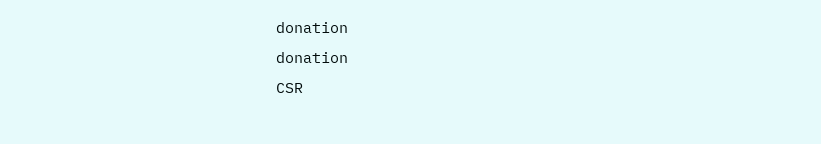donation
donation
CSR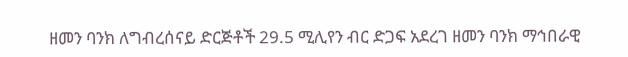ዘመን ባንክ ለግብረሰናይ ድርጅቶች 29.5 ሚሊየን ብር ድጋፍ አደረገ ዘመን ባንክ ማኅበራዊ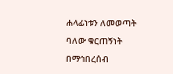ሐላፊነቱን ለመወጣት ባለው ቁርጠኝነት በማኅበረሰብ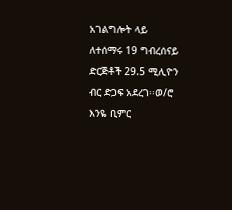አገልግሎት ላይ ለተሰማሩ 19 ግብረሰናይ ድርጅቶች 29.5 ሚሊዮን ብር ድጋፍ አደረገ፡፡ወ/ሮ እንዬ ቢምር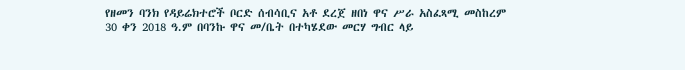የዘመን ባንክ የዳይሬክተሮች ቦርድ ሰብሳቢና አቶ ደረጀ ዘበነ ዋና ሥራ አስፈጻሚ መስከረም 30 ቀን 2018 ዓ.ም በባንኩ ዋና መ/ቤት በተካሄደው መርሃ ግብር ላይ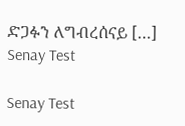ድጋፉን ለግብረሰናይ […]
Senay Test

Senay Test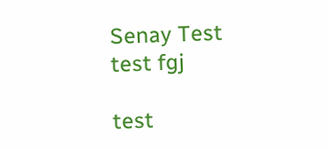Senay Test
test fgj

test